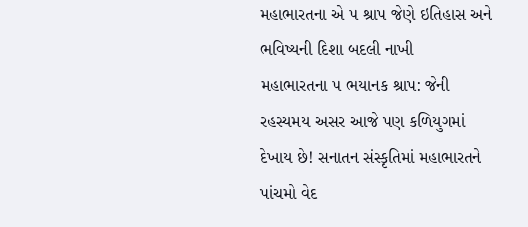મહાભારતના એ ૫ શ્રાપ જેણે ઇતિહાસ અને ભવિષ્યની દિશા બદલી નાખી
મહાભારતના ૫ ભયાનક શ્રાપ: જેની રહસ્યમય અસર આજે પણ કળિયુગમાં દેખાય છે! સનાતન સંસ્કૃતિમાં મહાભારતને પાંચમો વેદ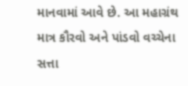માનવામાં આવે છે. આ મહાગ્રંથ માત્ર કૌરવો અને પાંડવો વચ્ચેના સત્તા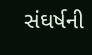સંઘર્ષની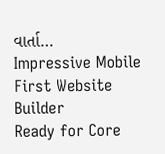વાર્તા…
Impressive Mobile First Website Builder
Ready for Core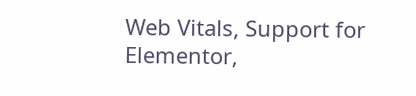Web Vitals, Support for Elementor,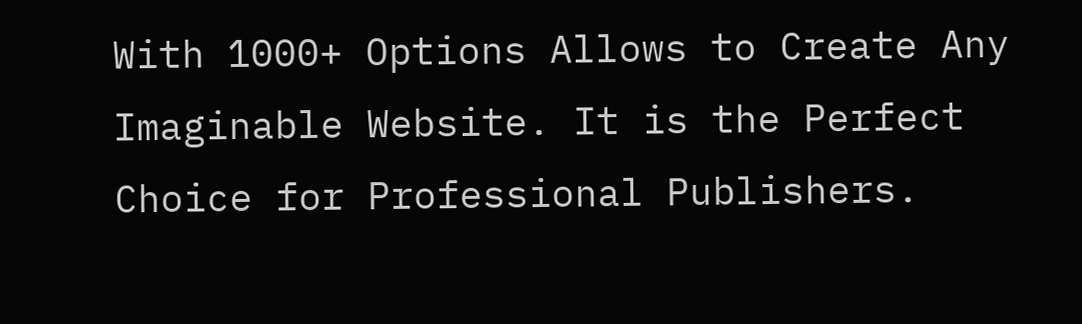With 1000+ Options Allows to Create Any Imaginable Website. It is the Perfect Choice for Professional Publishers.